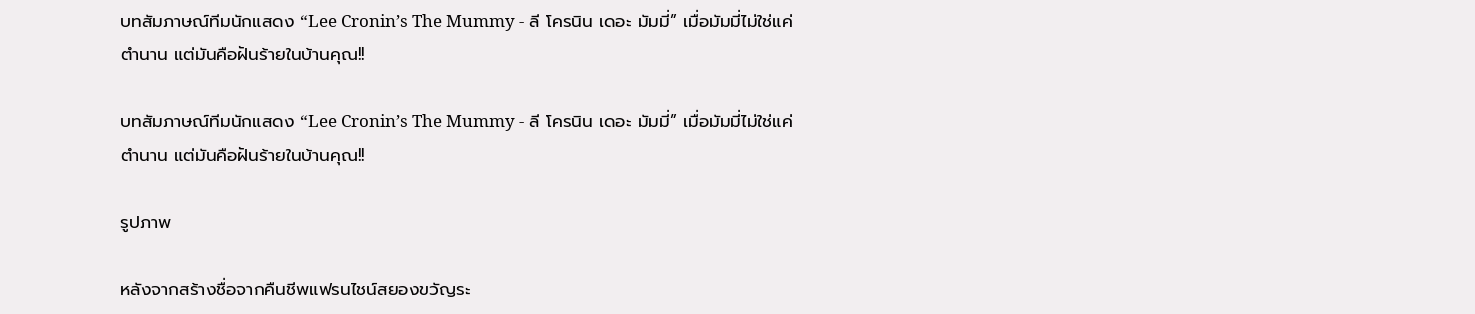บทสัมภาษณ์ทีมนักแสดง “Lee Cronin’s The Mummy - ลี โครนิน เดอะ มัมมี่” เมื่อมัมมี่ไม่ใช่แค่ตำนาน แต่มันคือฝันร้ายในบ้านคุณ!!

บทสัมภาษณ์ทีมนักแสดง “Lee Cronin’s The Mummy - ลี โครนิน เดอะ มัมมี่” เมื่อมัมมี่ไม่ใช่แค่ตำนาน แต่มันคือฝันร้ายในบ้านคุณ!!

รูปภาพ

หลังจากสร้างชื่อจากคืนชีพแฟรนไชน์สยองขวัญระ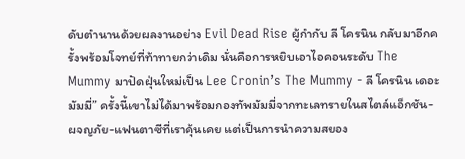ดับตำนานด้วยผลงานอย่าง Evil Dead Rise ผู้กำกับ ลี โครนิน กลับมาอีกครั้งพร้อมโจทย์ที่ท้าทายกว่าเดิม นั่นคือการหยิบเอาไอคอนระดับ The Mummy มาปัดฝุ่นใหม่เป็น Lee Cronin’s The Mummy - ลี โครนิน เดอะ มัมมี่” ครั้งนี้เขาไม่ได้มาพร้อมกองทัพมัมมี่จากทะเลทรายในสไตล์แอ็กชัน-ผจญภัย-แฟนตาซีที่เราคุ้นเคย แต่เป็นการนำความสยอง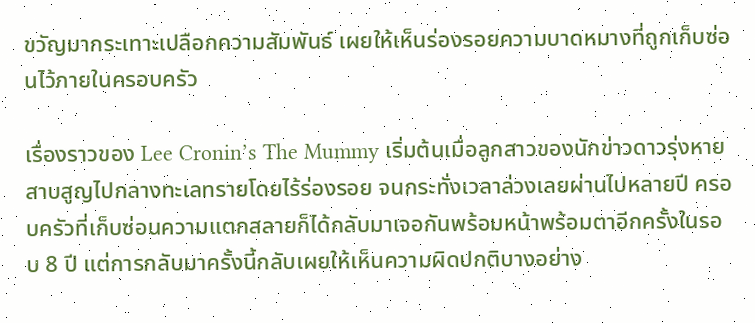ขวัญมากระเทาะเปลือกความสัมพันธ์ เผยให้เห็นร่องรอยความบาดหมางที่ถูกเก็บซ่อนไว้ภายในครอบครัว

เรื่องราวของ Lee Cronin’s The Mummy เริ่มต้นเมื่อลูกสาวของนักข่าวดาวรุ่งหายสาบสูญไปกลางทะเลทรายโดยไร้ร่องรอย จนกระทั่งเวลาล่วงเลยผ่านไปหลายปี ครอบครัวที่เก็บซ่อนความแตกสลายก็ได้กลับมาเจอกันพร้อมหน้าพร้อมตาอีกครั้งในรอบ 8 ปี แต่การกลับมาครั้งนี้กลับเผยให้เห็นความผิดปกติบางอย่าง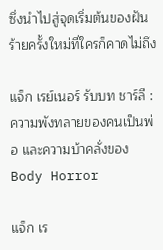ซึ่งนำไปสู่จุดเริ่มต้นของฝันร้ายครั้งใหม่ที่ใครก็คาดไม่ถึง

แจ็ก เรย์เนอร์ รับบท ชาร์ลี : ความพังทลายของคนเป็นพ่อ และความบ้าคลั่งของ Body Horror

แจ็ก เร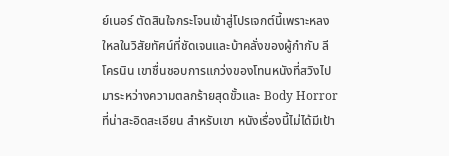ย์เนอร์ ตัดสินใจกระโจนเข้าสู่โปรเจกต์นี้เพราะหลงใหลในวิสัยทัศน์ที่ชัดเจนและบ้าคลั่งของผู้กำกับ ลี โครนิน เขาชื่นชอบการแกว่งของโทนหนังที่สวิงไปมาระหว่างความตลกร้ายสุดขั้วและ Body Horror ที่น่าสะอิดสะเอียน สำหรับเขา หนังเรื่องนี้ไม่ได้มีเป้า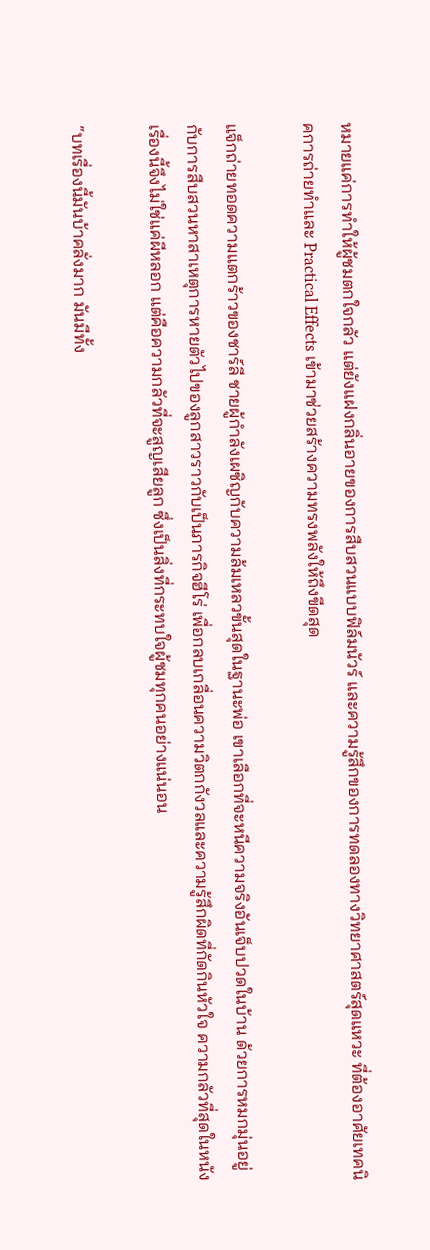หมายแค่การทำให้ผู้ชมตกใจกลัว แต่ยังแฝงกลิ่นอายของการสืบสวนแบบฟิล์มนัวร์ และความรู้สึกของการทดลองทางวิทยาศาสตร์สุดแหวะ ที่ต้องอาศัยเทคนิคการถ่ายทำและ Practical Effects เข้ามาช่วยสร้างความทรงพลังให้ถึงขีดสุด

แจ็กถ่ายทอดความแตกร้าวของชาร์ลี ชายผู้กำลังเผชิญกับความล้มเหลวขั้นสุดในฐานะพ่อ เขาเลือกที่จะหนีความจริงอันเจ็บปวดในบ้าน ด้วยการหมกมุ่นอยู่กับการสืบสวนหาสาเหตุการหายตัวไปของลูกสาวราวกับเป็นภารกิจฮีโร่ เพื่อกลบเกลื่อนความวิตกกังวลและความรู้สึกผิดที่กัดกินหัวใจ ความกลัวที่สุดในหนังเรื่องนี้จึงไม่ใช่แค่ผีหลอก แต่คือความกลัวที่จะสูญเสียลูก ซึ่งเป็นสิ่งที่กระทบใจผู้ชมทุกคนอย่างแน่นอน

“บทเรื่องนี้มันบ้าคลั่งมาก มันมีทั้ง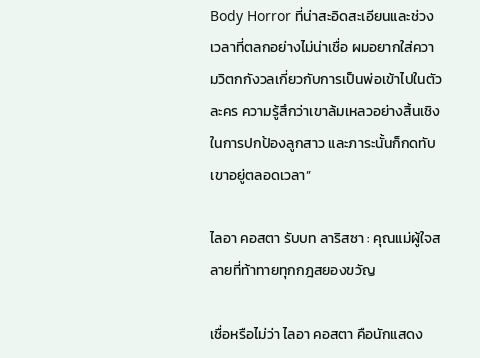Body Horror ที่น่าสะอิดสะเอียนและช่วงเวลาที่ตลกอย่างไม่น่าเชื่อ ผมอยากใส่ความวิตกกังวลเกี่ยวกับการเป็นพ่อเข้าไปในตัวละคร ความรู้สึกว่าเขาล้มเหลวอย่างสิ้นเชิงในการปกป้องลูกสาว และภาระนั้นก็กดทับเขาอยู่ตลอดเวลา”

ไลอา คอสตา รับบท ลาริสซา : คุณแม่ผู้ใจสลายที่ท้าทายทุกกฎสยองขวัญ

เชื่อหรือไม่ว่า ไลอา คอสตา คือนักแสดง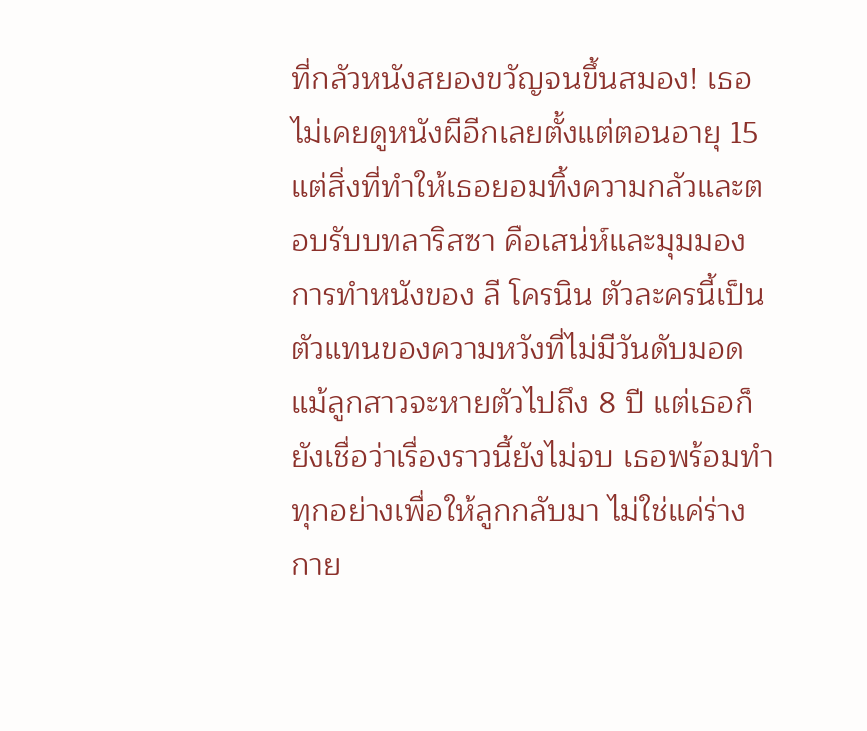ที่กลัวหนังสยองขวัญจนขึ้นสมอง! เธอไม่เคยดูหนังผีอีกเลยตั้งแต่ตอนอายุ 15 แต่สิ่งที่ทำให้เธอยอมทิ้งความกลัวและตอบรับบทลาริสซา คือเสน่ห์และมุมมองการทำหนังของ ลี โครนิน ตัวละครนี้เป็นตัวแทนของความหวังที่ไม่มีวันดับมอด แม้ลูกสาวจะหายตัวไปถึง 8 ปี แต่เธอก็ยังเชื่อว่าเรื่องราวนี้ยังไม่จบ เธอพร้อมทำทุกอย่างเพื่อให้ลูกกลับมา ไม่ใช่แค่ร่างกาย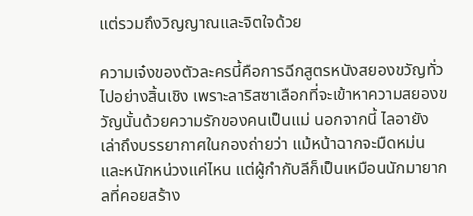แต่รวมถึงวิญญาณและจิตใจด้วย

ความเจ๋งของตัวละครนี้คือการฉีกสูตรหนังสยองขวัญทั่วไปอย่างสิ้นเชิง เพราะลาริสซาเลือกที่จะเข้าหาความสยองขวัญนั้นด้วยความรักของคนเป็นแม่ นอกจากนี้ ไลอายังเล่าถึงบรรยากาศในกองถ่ายว่า แม้หน้าฉากจะมืดหม่นและหนักหน่วงแค่ไหน แต่ผู้กำกับลีก็เป็นเหมือนนักมายากลที่คอยสร้าง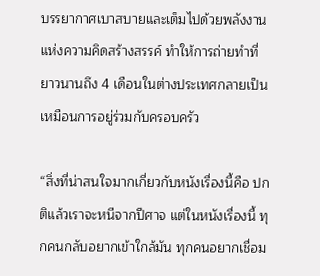บรรยากาศเบาสบายและเต็มไปด้วยพลังงานแห่งความคิดสร้างสรรค์ ทำให้การถ่ายทำที่ยาวนานถึง 4 เดือนในต่างประเทศกลายเป็นเหมือนการอยู่ร่วมกับครอบครัว

“สิ่งที่น่าสนใจมากเกี่ยวกับหนังเรื่องนี้คือ ปกติแล้วเราจะหนีจากปีศาจ แต่ในหนังเรื่องนี้ ทุกคนกลับอยากเข้าใกล้มัน ทุกคนอยากเชื่อม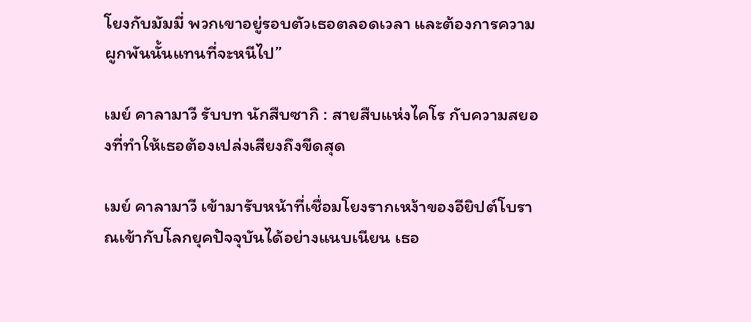โยงกับมัมมี่ พวกเขาอยู่รอบตัวเธอตลอดเวลา และต้องการความผูกพันนั้นแทนที่จะหนีไป”

เมย์ คาลามาวี รับบท นักสืบซากิ : สายสืบแห่งไคโร กับความสยองที่ทำให้เธอต้องเปล่งเสียงถึงขีดสุด

เมย์ คาลามาวี เข้ามารับหน้าที่เชื่อมโยงรากเหง้าของอียิปต์โบราณเข้ากับโลกยุคปัจจุบันได้อย่างแนบเนียน เธอ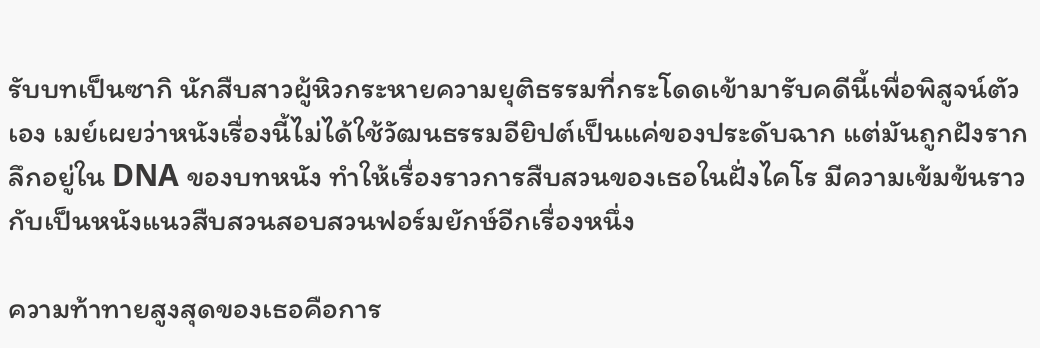รับบทเป็นซากิ นักสืบสาวผู้หิวกระหายความยุติธรรมที่กระโดดเข้ามารับคดีนี้เพื่อพิสูจน์ตัวเอง เมย์เผยว่าหนังเรื่องนี้ไม่ได้ใช้วัฒนธรรมอียิปต์เป็นแค่ของประดับฉาก แต่มันถูกฝังรากลึกอยู่ใน DNA ของบทหนัง ทำให้เรื่องราวการสืบสวนของเธอในฝั่งไคโร มีความเข้มข้นราวกับเป็นหนังแนวสืบสวนสอบสวนฟอร์มยักษ์อีกเรื่องหนึ่ง

ความท้าทายสูงสุดของเธอคือการ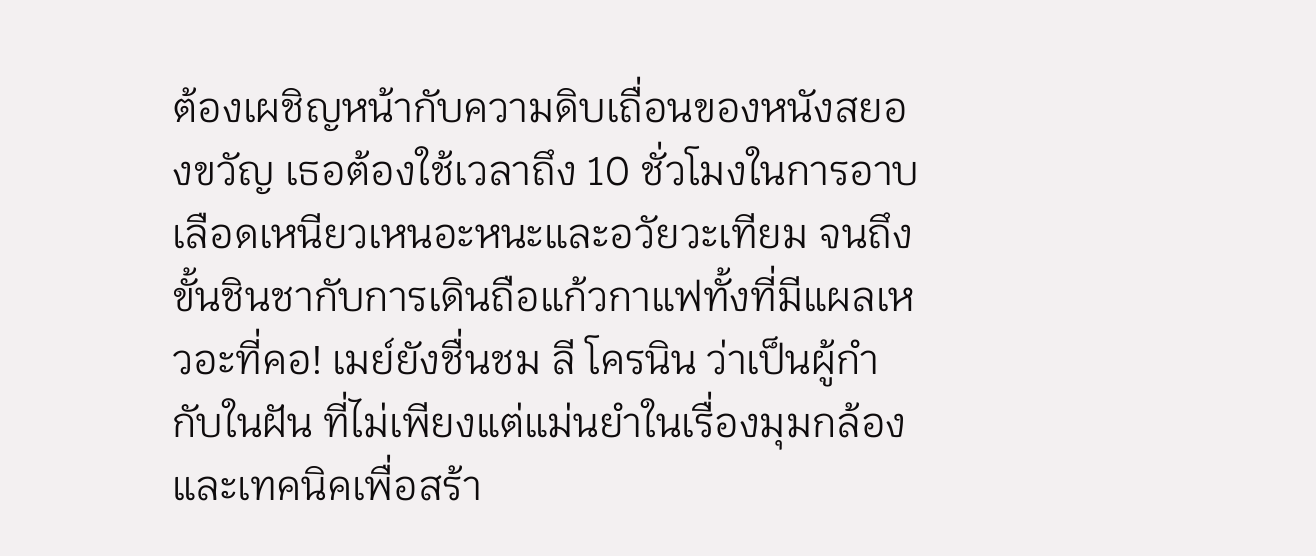ต้องเผชิญหน้ากับความดิบเถื่อนของหนังสยองขวัญ เธอต้องใช้เวลาถึง 10 ชั่วโมงในการอาบเลือดเหนียวเหนอะหนะและอวัยวะเทียม จนถึงขั้นชินชากับการเดินถือแก้วกาแฟทั้งที่มีแผลเหวอะที่คอ! เมย์ยังชื่นชม ลี โครนิน ว่าเป็นผู้กำกับในฝัน ที่ไม่เพียงแต่แม่นยำในเรื่องมุมกล้องและเทคนิคเพื่อสร้า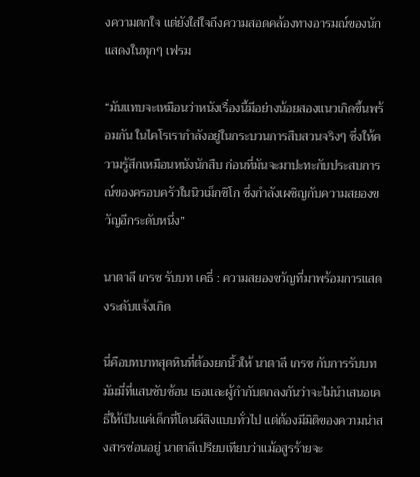งความตกใจ แต่ยังใส่ใจถึงความสอดคล้องทางอารมณ์ของนักแสดงในทุกๆ เฟรม

“มันแทบจะเหมือนว่าหนังเรื่องนี้มีอย่างน้อยสองแนวเกิดขึ้นพร้อมกัน ในไคโรเรากำลังอยู่ในกระบวนการสืบสวนจริงๆ ซึ่งให้ความรู้สึกเหมือนหนังนักสืบ ก่อนที่มันจะมาปะทะกับประสบการณ์ของครอบครัวในนิวเม็กซิโก ซึ่งกำลังเผชิญกับความสยองขวัญอีกระดับหนึ่ง”

นาตาลี เกรซ รับบท เคธี่ : ความสยองขวัญที่มาพร้อมการแสดงระดับแจ้งเกิด

นี่คือบทบาทสุดหินที่ต้องยกนิ้วให้ นาตาลี เกรซ กับการรับบทมัมมี่ที่แสนซับซ้อน เธอและผู้กำกับตกลงกันว่าจะไม่นำเสนอเคธี่ให้เป็นแค่เด็กที่โดนผีสิงแบบทั่วไป แต่ต้องมีมิติของความน่าสงสารซ่อนอยู่ นาตาลีเปรียบเทียบว่าแม้อสูรร้ายจะ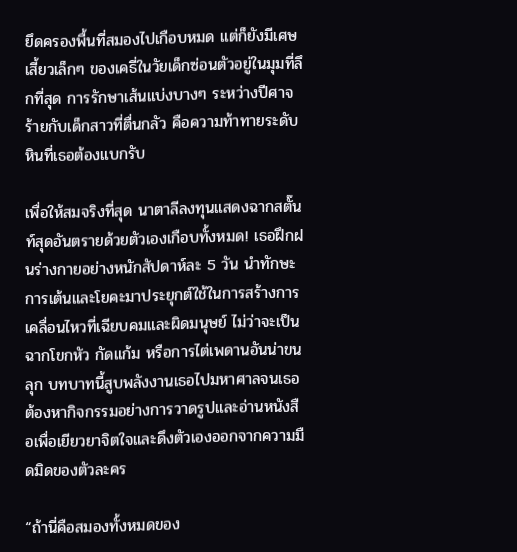ยึดครองพื้นที่สมองไปเกือบหมด แต่ก็ยังมีเศษเสี้ยวเล็กๆ ของเคธี่ในวัยเด็กซ่อนตัวอยู่ในมุมที่ลึกที่สุด การรักษาเส้นแบ่งบางๆ ระหว่างปีศาจร้ายกับเด็กสาวที่ตื่นกลัว คือความท้าทายระดับหินที่เธอต้องแบกรับ

เพื่อให้สมจริงที่สุด นาตาลีลงทุนแสดงฉากสตั๊นท์สุดอันตรายด้วยตัวเองเกือบทั้งหมด! เธอฝึกฝนร่างกายอย่างหนักสัปดาห์ละ 5 วัน นำทักษะการเต้นและโยคะมาประยุกต์ใช้ในการสร้างการเคลื่อนไหวที่เฉียบคมและผิดมนุษย์ ไม่ว่าจะเป็นฉากโขกหัว กัดแก้ม หรือการไต่เพดานอันน่าขนลุก บทบาทนี้สูบพลังงานเธอไปมหาศาลจนเธอต้องหากิจกรรมอย่างการวาดรูปและอ่านหนังสือเพื่อเยียวยาจิตใจและดึงตัวเองออกจากความมืดมิดของตัวละคร

“ถ้านี่คือสมองทั้งหมดของ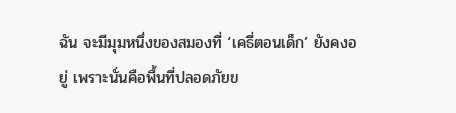ฉัน จะมีมุมหนึ่งของสมองที่ ‘เคธี่ตอนเด็ก’ ยังคงอยู่ เพราะนั่นคือพื้นที่ปลอดภัยข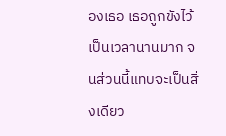องเธอ เธอถูกขังไว้เป็นเวลานานมาก จนส่วนนี้แทบจะเป็นสิ่งเดียว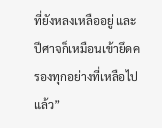ที่ยังหลงเหลืออยู่ และปีศาจก็เหมือนเข้ายึดครองทุกอย่างที่เหลือไปแล้ว”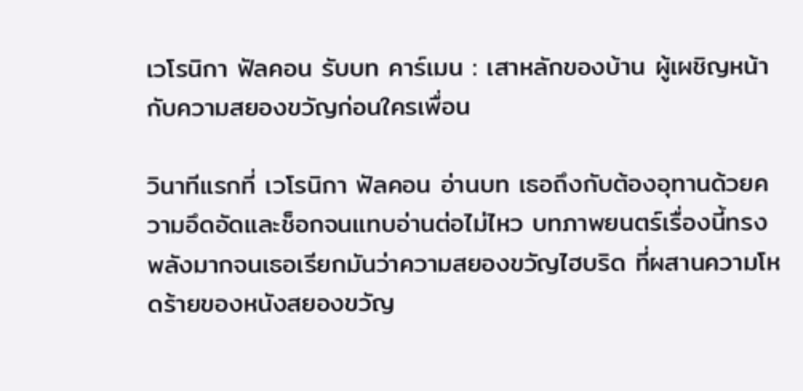เวโรนิกา ฟัลคอน รับบท คาร์เมน : เสาหลักของบ้าน ผู้เผชิญหน้ากับความสยองขวัญก่อนใครเพื่อน

วินาทีแรกที่ เวโรนิกา ฟัลคอน อ่านบท เธอถึงกับต้องอุทานด้วยความอึดอัดและช็อกจนแทบอ่านต่อไม่ไหว บทภาพยนตร์เรื่องนี้ทรงพลังมากจนเธอเรียกมันว่าความสยองขวัญไฮบริด ที่ผสานความโหดร้ายของหนังสยองขวัญ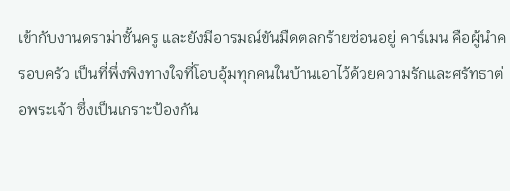เข้ากับงานดราม่าชั้นครู และยังมีอารมณ์ขันมืดตลกร้ายซ่อนอยู่ คาร์เมน คือผู้นำครอบครัว เป็นที่พึ่งพิงทางใจที่โอบอุ้มทุกคนในบ้านเอาไว้ด้วยความรักและศรัทธาต่อพระเจ้า ซึ่งเป็นเกราะป้องกัน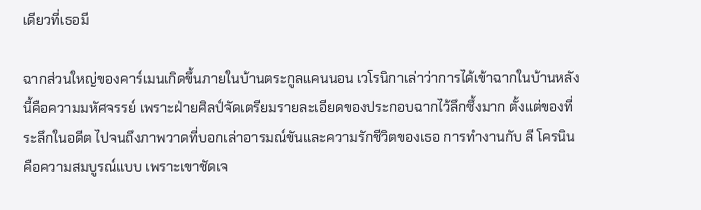เดียวที่เธอมี

ฉากส่วนใหญ่ของคาร์เมนเกิดขึ้นภายในบ้านตระกูลแคนนอน เวโรนิกาเล่าว่าการได้เข้าฉากในบ้านหลังนี้คือความมหัศจรรย์ เพราะฝ่ายศิลป์จัดเตรียมรายละเอียดของประกอบฉากไว้ลึกซึ้งมาก ตั้งแต่ของที่ระลึกในอดีต ไปจนถึงภาพวาดที่บอกเล่าอารมณ์ขันและความรักชีวิตของเธอ การทำงานกับ ลี โครนิน คือความสมบูรณ์แบบ เพราะเขาชัดเจ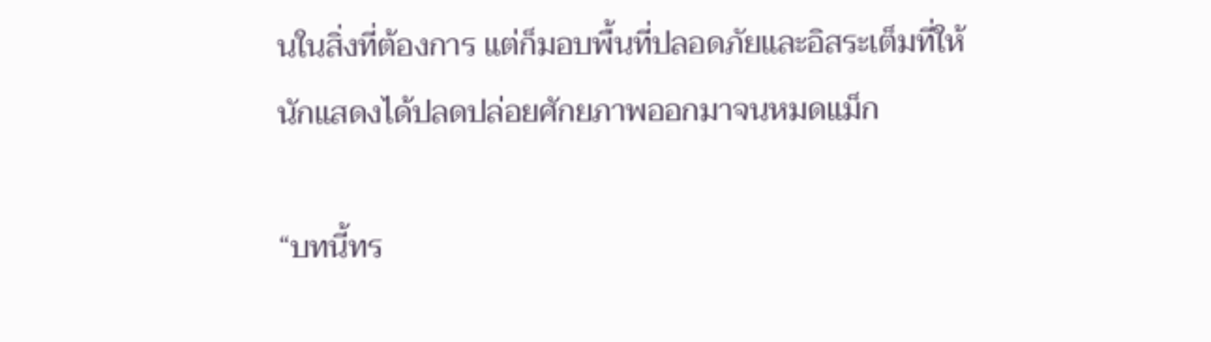นในสิ่งที่ต้องการ แต่ก็มอบพื้นที่ปลอดภัยและอิสระเต็มที่ให้นักแสดงได้ปลดปล่อยศักยภาพออกมาจนหมดแม็ก

“บทนี้ทร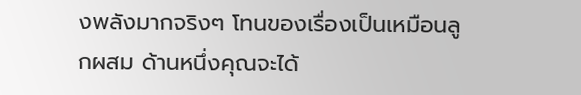งพลังมากจริงๆ โทนของเรื่องเป็นเหมือนลูกผสม ด้านหนึ่งคุณจะได้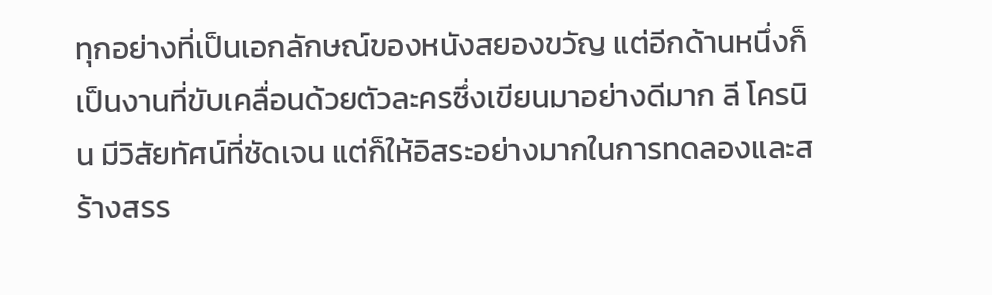ทุกอย่างที่เป็นเอกลักษณ์ของหนังสยองขวัญ แต่อีกด้านหนึ่งก็เป็นงานที่ขับเคลื่อนด้วยตัวละครซึ่งเขียนมาอย่างดีมาก ลี โครนิน มีวิสัยทัศน์ที่ชัดเจน แต่ก็ให้อิสระอย่างมากในการทดลองและสร้างสรร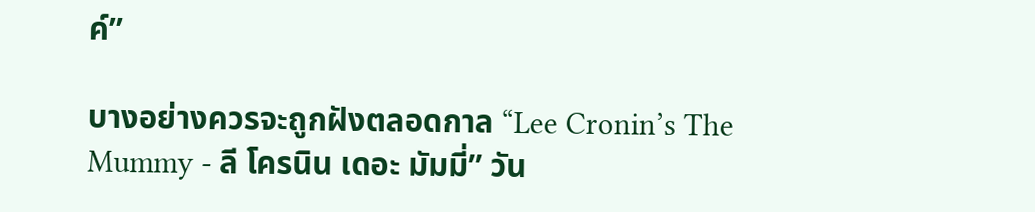ค์”

บางอย่างควรจะถูกฝังตลอดกาล “Lee Cronin’s The Mummy - ลี โครนิน เดอะ มัมมี่” วัน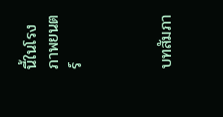นี้ในโรงภาพยนตร์



บทสัมภา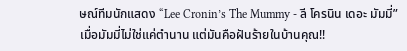ษณ์ทีมนักแสดง “Lee Cronin’s The Mummy - ลี โครนิน เดอะ มัมมี่” เมื่อมัมมี่ไม่ใช่แค่ตำนาน แต่มันคือฝันร้ายในบ้านคุณ!!